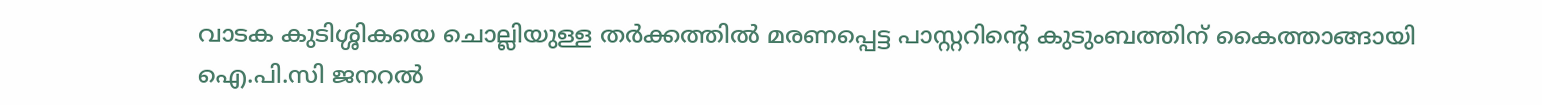വാടക കുടിശ്ശികയെ ചൊല്ലിയുള്ള തർക്കത്തിൽ മരണപ്പെട്ട പാസ്റ്ററിന്റെ കുടുംബത്തിന് കൈത്താങ്ങായി ഐ.പി.സി ജനറൽ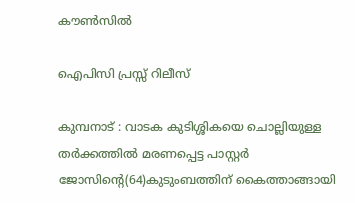കൗൺസിൽ

ഐപിസി പ്രസ്സ് റിലീസ്

കുമ്പനാട് : വാടക കുടിശ്ശികയെ ചൊല്ലിയുള്ള തർക്കത്തിൽ മരണപ്പെട്ട പാസ്റ്റർ ജോസിന്റെ(64)കുടുംബത്തിന് കൈത്താങ്ങായി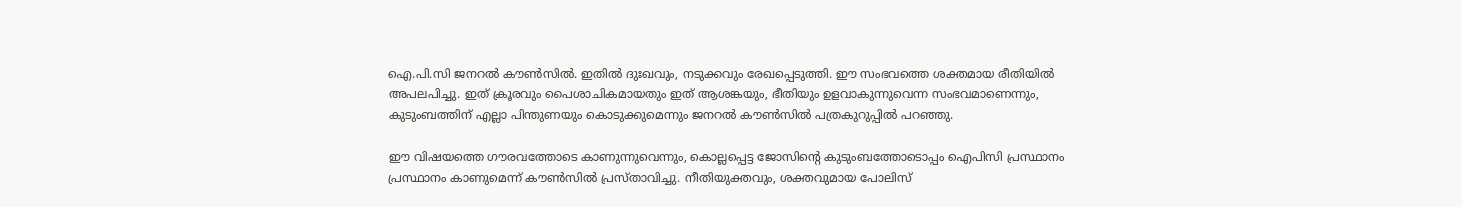ഐ.പി.സി ജനറൽ കൗൺസിൽ. ഇതിൽ ദുഃഖവും, നടുക്കവും രേഖപ്പെടുത്തി. ഈ സംഭവത്തെ ശക്തമായ രീതിയിൽ അപലപിച്ചു. ഇത്‌ ക്രൂരവും പൈശാചികമായതും ഇത്‌ ആശങ്കയും, ഭീതിയും ഉളവാകുന്നുവെന്ന സംഭവമാണെന്നും, കുടുംബത്തിന് എല്ലാ പിന്തുണയും കൊടുക്കുമെന്നും ജനറൽ കൗൺസിൽ പത്രകുറുപ്പിൽ പറഞ്ഞു.

ഈ വിഷയത്തെ ഗൗരവത്തോടെ കാണുന്നുവെന്നും, കൊല്ലപ്പെട്ട ജോസിന്റെ കുടുംബത്തോടൊപ്പം ഐപിസി പ്രസ്ഥാനം പ്രസ്ഥാനം കാണുമെന്ന് കൗൺസിൽ പ്രസ്താവിച്ചു. നീതിയുക്തവും, ശക്തവുമായ പോലിസ്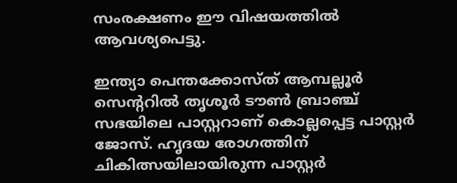സംരക്ഷണം ഈ വിഷയത്തിൽ ആവശ്യപെട്ടു.

ഇന്ത്യാ പെന്തക്കോസ്ത് ആമ്പല്ലൂർ സെന്ററിൽ തൃശൂർ ടൗൺ ബ്രാഞ്ച് സഭയിലെ പാസ്റ്ററാണ് കൊല്ലപ്പെട്ട പാസ്റ്റർ ജോസ്. ഹൃദയ രോഗത്തിന് ചികിത്സയിലായിരുന്ന പാസ്റ്റർ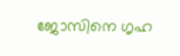ജോസിനെ ഗൃഹ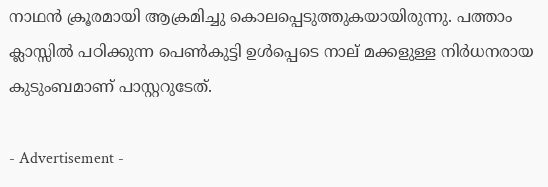നാഥൻ ക്രൂരമായി ആക്രമിച്ചു കൊലപ്പെടുത്തുകയായിരുന്നു. പത്താം ക്ലാസ്സിൽ പഠിക്കുന്ന പെൺകുട്ടി ഉൾപ്പെടെ നാല് മക്കളുള്ള നിർധനരായ കുടുംബമാണ് പാസ്റ്ററുടേത്.

- Advertisement -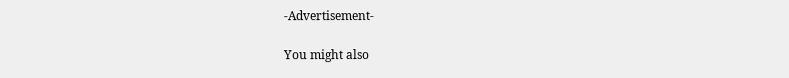-Advertisement-

You might also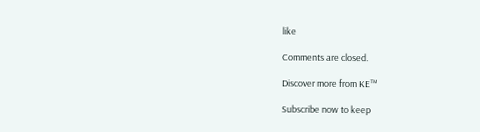like

Comments are closed.

Discover more from KE™

Subscribe now to keep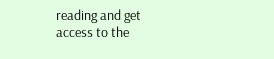reading and get access to the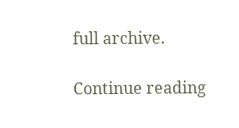full archive.

Continue reading